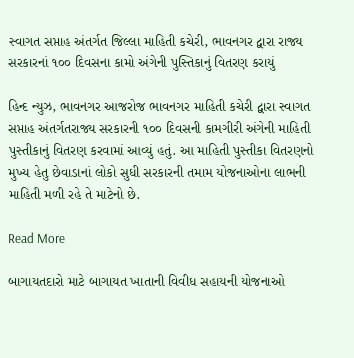સ્વાગત સપ્તાહ અંતર્ગત જિલ્લા માહિતી કચેરી, ભાવનગર દ્વારા રાજ્ય સરકારનાં ૧૦૦ દિવસના કામો અંગેની પુસ્તિકાનું વિતરણ કરાયું

હિન્દ ન્યુઝ, ભાવનગર આજરોજ ભાવનગર માહિતી કચેરી દ્વારા સ્વાગત સપ્તાહ અંતર્ગતરાજ્ય સરકારની ૧૦૦ દિવસની કામગીરી અંગેની માહિતી પુસ્તીકાનું વિતરણ કરવામાં આવ્યું હતું. આ માહિતી પુસ્તીકા વિતરણનો મુખ્ય હેતુ છેવાડાનાં લોકો સુધી સરકારની તમામ યોજનાઓના લાભની માહિતી મળી રહે તે માટેનો છે.

Read More

બાગાયતદારો માટે બાગાયત ખાતાની વિવીધ સહાયની યોજનાઓ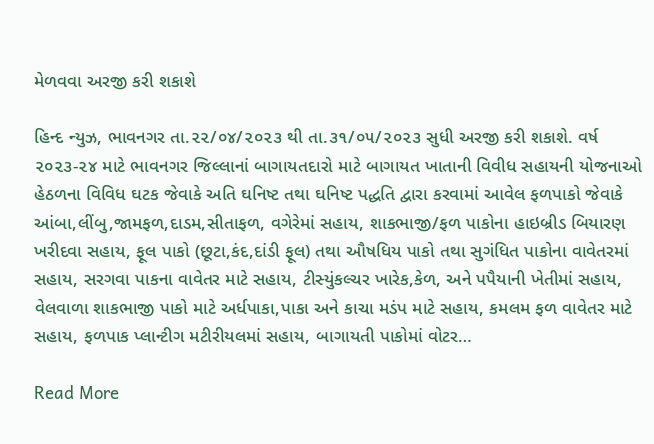મેળવવા અરજી કરી શકાશે

હિન્દ ન્યુઝ, ભાવનગર તા.૨૨/૦૪/૨૦૨૩ થી તા.૩૧/૦૫/૨૦૨૩ સુધી અરજી કરી શકાશે. વર્ષ ૨૦૨૩-૨૪ માટે ભાવનગર જિલ્લાનાં બાગાયતદારો માટે બાગાયત ખાતાની વિવીધ સહાયની યોજનાઓ હેઠળના વિવિધ ઘટક જેવાકે અતિ ઘનિષ્ટ તથા ઘનિષ્ટ પદ્ધતિ દ્વારા કરવામાં આવેલ ફળપાકો જેવાકે આંબા,લીંબુ,જામફળ,દાડમ,સીતાફળ, વગેરેમાં સહાય, શાકભાજી/ફળ પાકોના હાઇબ્રીડ બિયારણ ખરીદવા સહાય, ફૂલ પાકો (છૂટા,કંદ,દાંડી ફૂલ) તથા ઔષધિય પાકો તથા સુગંધિત પાકોના વાવેતરમાં સહાય, સરગવા પાકના વાવેતર માટે સહાય, ટીસ્યુંકલ્ચર ખારેક,કેળ, અને પપૈયાની ખેતીમાં સહાય, વેલવાળા શાકભાજી પાકો માટે અર્ધપાકા,પાકા અને કાચા મડંપ માટે સહાય, કમલમ ફળ વાવેતર માટે સહાય, ફળપાક પ્લાન્ટીગ મટીરીયલમાં સહાય, બાગાયતી પાકોમાં વોટર…

Read More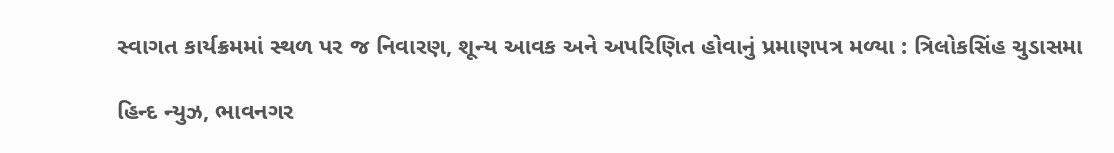સ્વાગત કાર્યક્રમમાં સ્થળ પર જ નિવારણ, શૂન્ય આવક અને અપરિણિત હોવાનું પ્રમાણપત્ર મળ્યા : ત્રિલોકસિંહ ચુડાસમા

હિન્દ ન્યુઝ, ભાવનગર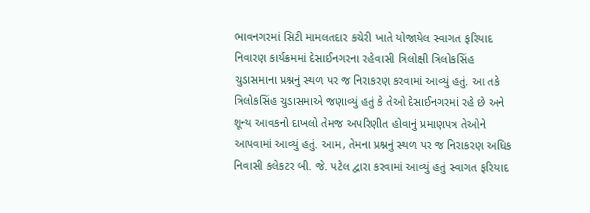ભાવનગરમાં સિટી મામલતદાર કચેરી ખાતે યોજાયેલ સ્વાગત ફરિયાદ નિવારણ કાર્યક્રમમાં દેસાઈનગરના રહેવાસી ત્રિલોક્ષી ત્રિલોકસિંહ ચુડાસમાના પ્રશ્નનું સ્થળ પર જ નિરાકરણ કરવામાં આવ્યું હતું. આ તકે ત્રિલોકસિંહ ચુડાસમાએ જણાવ્યું હતું કે તેઓ દેસાઈનગરમાં રહે છે અને શૂન્ય આવકનો દાખલો તેમજ અપરિણીત હોવાનું પ્રમાણપત્ર તેઓને આપવામાં આવ્યું હતું. આમ, તેમના પ્રશ્નનું સ્થળ પર જ નિરાકરણ અધિક નિવાસી કલેકટર બી. જે. પટેલ દ્વારા કરવામાં આવ્યું હતું સ્વાગત ફરિયાદ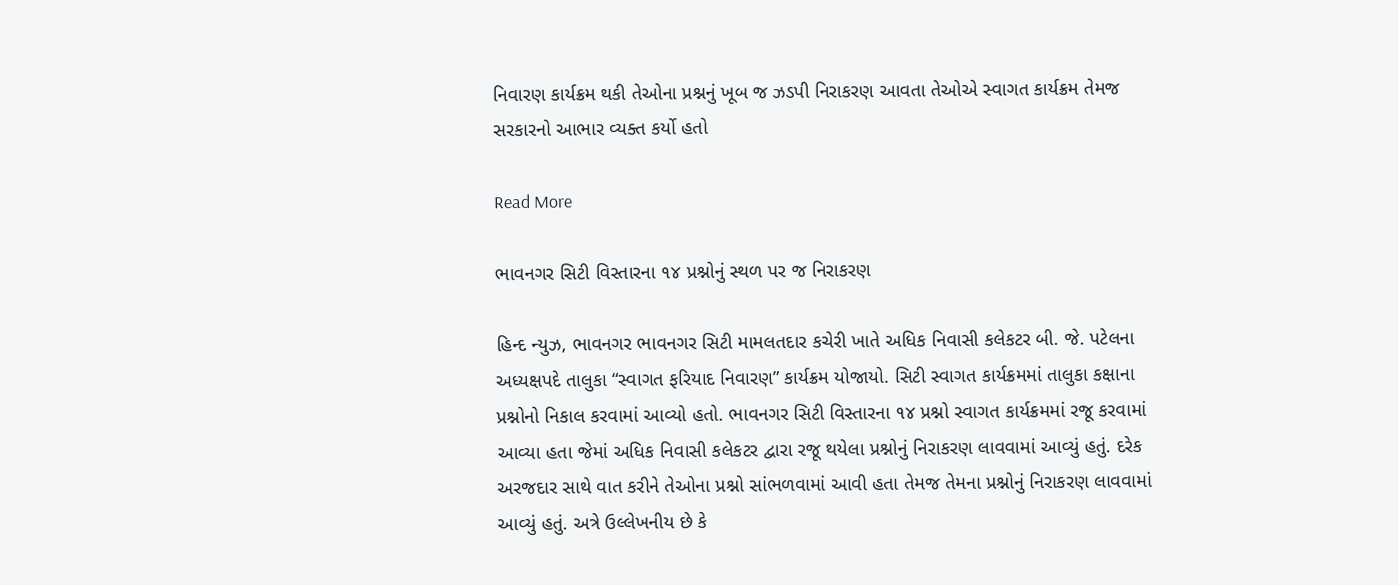નિવારણ કાર્યક્રમ થકી તેઓના પ્રશ્નનું ખૂબ જ ઝડપી નિરાકરણ આવતા તેઓએ સ્વાગત કાર્યક્રમ તેમજ સરકારનો આભાર વ્યક્ત કર્યો હતો

Read More

ભાવનગર સિટી વિસ્તારના ૧૪ પ્રશ્નોનું સ્થળ પર જ નિરાકરણ

હિન્દ ન્યુઝ, ભાવનગર ભાવનગર સિટી મામલતદાર કચેરી ખાતે અધિક નિવાસી કલેકટર બી. જે. પટેલના અધ્યક્ષપદે તાલુકા “સ્વાગત ફરિયાદ નિવારણ” કાર્યક્રમ યોજાયો. સિટી સ્વાગત કાર્યક્રમમાં તાલુકા કક્ષાના પ્રશ્નોનો નિકાલ કરવામાં આવ્યો હતો. ભાવનગર સિટી વિસ્તારના ૧૪ પ્રશ્નો સ્વાગત કાર્યક્રમમાં રજૂ કરવામાં આવ્યા હતા જેમાં અધિક નિવાસી કલેકટર દ્વારા રજૂ થયેલા પ્રશ્નોનું નિરાકરણ લાવવામાં આવ્યું હતું. દરેક અરજદાર સાથે વાત કરીને તેઓના પ્રશ્નો સાંભળવામાં આવી હતા તેમજ તેમના પ્રશ્નોનું નિરાકરણ લાવવામાં આવ્યું હતું. અત્રે ઉલ્લેખનીય છે કે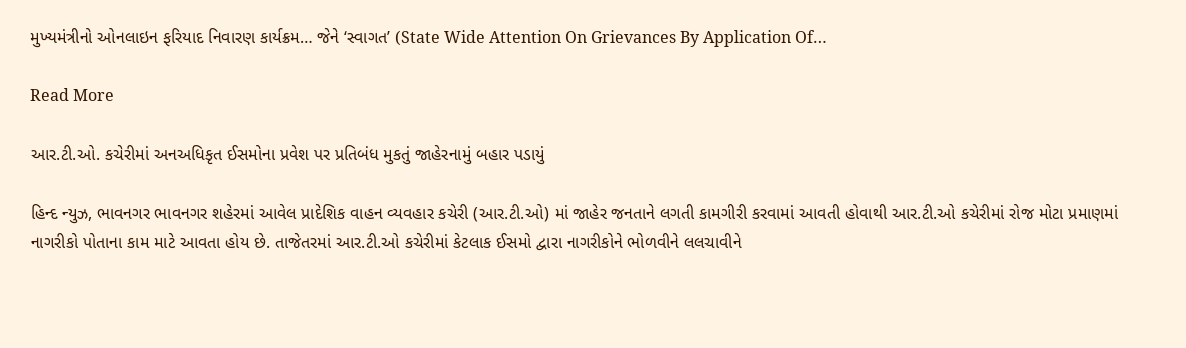મુખ્યમંત્રીનો ઓનલાઇન ફરિયાદ નિવારણ કાર્યક્રમ… જેને ‘સ્વાગત’ (State Wide Attention On Grievances By Application Of…

Read More

આર.ટી.ઓ. કચેરીમાં અનઅધિકૃત ઈસમોના પ્રવેશ પર પ્રતિબંધ મુકતું જાહેરનામું બહાર પડાયું

હિન્દ ન્યુઝ, ભાવનગર ભાવનગર શહેરમાં આવેલ પ્રાદેશિક વાહન વ્યવહાર કચેરી (આર.ટી.ઓ) માં જાહેર જનતાને લગતી કામગીરી કરવામાં આવતી હોવાથી આર.ટી.ઓ કચેરીમાં રોજ મોટા પ્રમાણમાં નાગરીકો પોતાના કામ માટે આવતા હોય છે. તાજેતરમાં આર.ટી.ઓ કચેરીમાં કેટલાક ઈસમો દ્વારા નાગરીકોને ભોળવીને લલચાવીને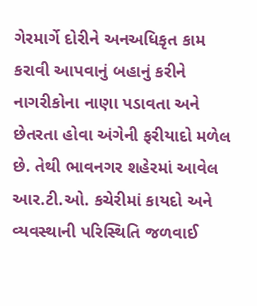ગેરમાર્ગે દોરીને અનઅધિકૃત કામ કરાવી આપવાનું બહાનું કરીને નાગરીકોના નાણા પડાવતા અને છેતરતા હોવા અંગેની ફરીયાદો મળેલ છે. તેથી ભાવનગર શહેરમાં આવેલ આર.ટી.ઓ. કચેરીમાં કાયદો અને વ્યવસ્થાની પરિસ્થિતિ જળવાઈ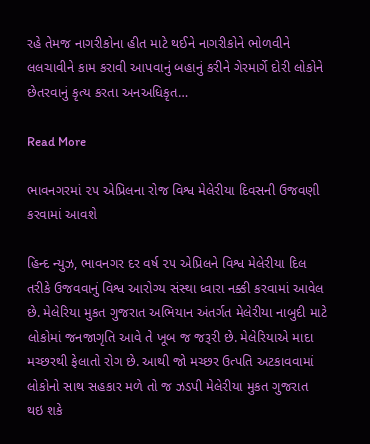રહે તેમજ નાગરીકોના હીત માટે થઈને નાગરીકોને ભોળવીને લલચાવીને કામ કરાવી આપવાનું બહાનું કરીને ગેરમાર્ગે દોરી લોકોને છેતરવાનું કૃત્ય કરતા અનઅધિકૃત…

Read More

ભાવનગરમાં ૨૫ એપ્રિલના રોજ વિશ્વ મેલેરીયા દિવસની ઉજવણી કરવામાં આવશે

હિન્દ ન્યુઝ, ભાવનગર દર વર્ષ ૨૫ એપ્રિલને વિશ્વ મેલેરીયા દિલ તરીકે ઉજવવાનું વિશ્વ આરોગ્ય સંસ્થા ધ્વારા નક્કી કરવામાં આવેલ છે. મેલેરિયા મુકત ગુજરાત અભિયાન અંતર્ગત મેલેરીયા નાબુદી માટે લોકોમાં જનજાગૃતિ આવે તે ખૂબ જ જરૂરી છે. મેલેરિયાએ માદા મચ્છરથી ફેલાતો રોગ છે. આથી જો મચ્છર ઉત્પતિ અટકાવવામાં લોકોનો સાથ સહકાર મળે તો જ ઝડપી મેલેરીયા મુકત ગુજરાત થઇ શકે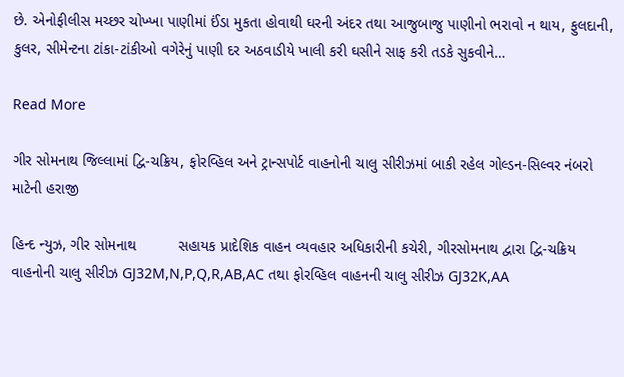છે. એનોફીલીસ મચ્છર ચોખ્ખા પાણીમાં ઈંડા મુકતા હોવાથી ઘરની અંદર તથા આજુબાજુ પાણીનો ભરાવો ન થાય, ફુલદાની, કુલર, સીમેન્ટના ટાંકા-ટાંકીઓ વગેરેનું પાણી દર અઠવાડીયે ખાલી કરી ઘસીને સાફ કરી તડકે સુકવીને…

Read More

ગીર સોમનાથ જિલ્લામાં દ્વિ-ચક્રિય, ફોરવ્હિલ અને ટ્રાન્સપોર્ટ વાહનોની ચાલુ સીરીઝમાં બાકી રહેલ ગોલ્ડન-સિલ્વર નંબરો માટેની હરાજી

હિન્દ ન્યુઝ, ગીર સોમનાથ          સહાયક પ્રાદેશિક વાહન વ્યવહાર અધિકારીની કચેરી, ગીરસોમનાથ દ્વારા દ્વિ-ચક્રિય વાહનોની ચાલુ સીરીઝ GJ32M,N,P,Q,R,AB,AC તથા ફોરવ્હિલ વાહનની ચાલુ સીરીઝ GJ32K,AA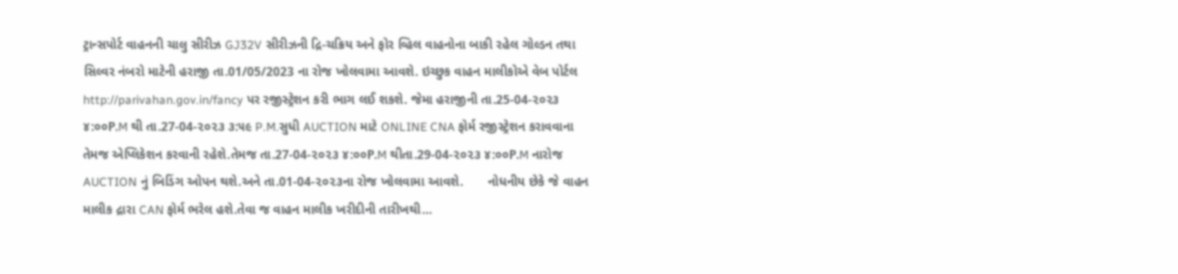ટ્રાન્સપોર્ટ વાહનની ચાલુ સીરીઝ GJ32V સીરીઝની દ્રિ-ચક્રિય અને ફોર વ્હિલ વાહનોના બાકી રહેલ ગોલ્ડન તથા સિલ્વર નંબરો માટેની હરાજી તા.01/05/2023 ના રોજ ખોલવામા આવશે. ઇચ્છુક વાહન માલીકોએ વેબ પોર્ટલ http://parivahan.gov.in/fancy પર રજીસ્ટ્રેશન કરી ભાગ લઈ શકશે. જેમા હરાજીની તા.25-04-૨૦૨૩ ૪:૦૦P.M થી તા.27-04-૨૦૨૩ ૩:૫૯ P.M.સુધી AUCTION માટે ONLINE CNA ફોર્મ રજીસ્ટ્રેશન કરાવવાના તેમજ એપ્લિકેશન કરવાની રહેશે.તેમજ તા.27-04-૨૦૨૩ ૪:૦૦P.M થીતા.29-04-૨૦૨૩ ૪:૦૦P.M નારોજ AUCTION નું બિડિંગ ઓપન થશે.અને તા.01-04-૨૦૨૩ના રોજ ખોલવામા આવશે.       નોધનીય છેકે જે વાહન માલીક દ્રારા CAN ફોર્મ ભરેલ હશે.તેવા જ વાહન માલીક ખરીદીની તારીખથી…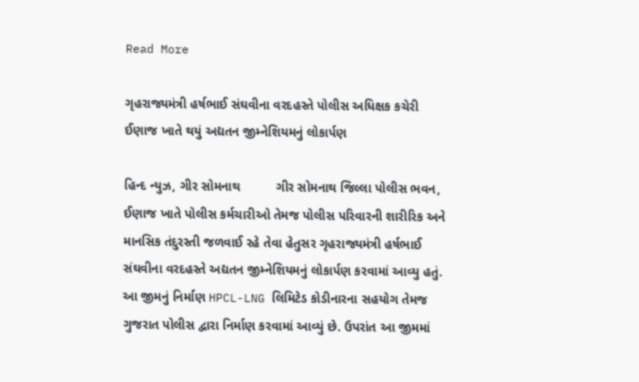Read More

ગૃહરાજ્યમંત્રી હર્ષભાઈ સંઘવીના વરદહસ્તે પોલીસ અધિક્ષક કચેરી ઈણાજ ખાતે થયું અદ્યતન જીમ્નેશિયમનું લોકાર્પણ

હિન્દ ન્યુઝ, ગીર સોમનાથ          ગીર સોમનાથ જિલ્લા પોલીસ ભવન, ઈણાજ ખાતે પોલીસ કર્મચારીઓ તેમજ પોલીસ પરિવારની શારીરિક અને માનસિક તંદુરસ્તી જળવાઈ રહે તેવા હેતુસર ગૃહરાજ્યમંત્રી હર્ષભાઈ સંઘવીના વરદહસ્તે અદ્યતન જીમ્નેશિયમનું લોકાર્પણ કરવામાં આવ્યુ હતું. આ જીમનું નિર્માણ HPCL-LNG લિમિટેડ કોડીનારના સહયોગ તેમજ ગુજરાત પોલીસ દ્વારા નિર્માણ કરવામાં આવ્યું છે. ઉપરાંત આ જીમમાં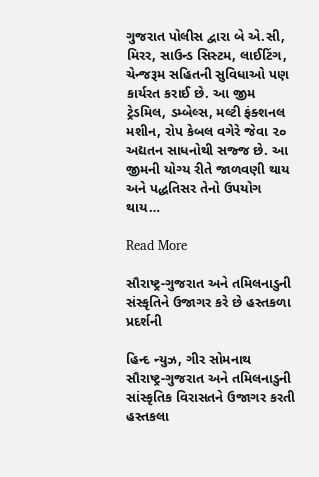ગુજરાત પોલીસ દ્વારા બે એ.સી, મિરર, સાઉન્ડ સિસ્ટમ, લાઈટિંગ, ચેન્જરૂમ સહિતની સુવિધાઓ પણ કાર્યરત કરાઈ છે. આ જીમ ટ્રેડમિલ, ડમ્બેલ્સ, મલ્ટી ફંક્શનલ મશીન, રોપ કેબલ વગેરે જેવા ૨૦ અદ્યતન સાધનોથી સજ્જ છે. આ જીમની યોગ્ય રીતે જાળવણી થાય અને પદ્ધતિસર તેનો ઉપયોગ થાય…

Read More

સૌરાષ્ટ્ર-ગુજરાત અને તમિલનાડુની સંસ્કૃતિને ઉજાગર કરે છે હસ્તકળા પ્રદર્શની

હિન્દ ન્યુઝ, ગીર સોમનાથ   સૌરાષ્ટ્ર-ગુજરાત અને તમિલનાડુની સાંસ્કૃતિક વિરાસતને ઉજાગર કરતી હસ્તકલા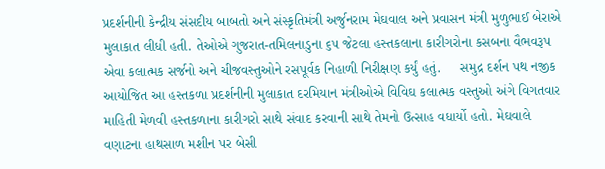પ્રદર્શનીની કેન્દ્રીય સંસદીય બાબતો અને સંસ્કૃતિમંત્રી અર્જુનરામ મેઘવાલ અને પ્રવાસન મંત્રી મુળુભાઈ બેરાએ મુલાકાત લીધી હતી. તેઓએ ગુજરાત-તમિલનાડુના ૬૫ જેટલા હસ્તકલાના કારીગરોના કસબના વૈભવરૂપ એવા કલાત્મક સર્જનો અને ચીજવસ્તુઓને રસપૂર્વક નિહાળી નિરીક્ષણ કર્યું હતું.     સમુદ્ર દર્શન પથ નજીક આયોજિત આ હસ્તકળા પ્રદર્શનીની મુલાકાત દરમિયાન મંત્રીઓએ વિવિઘ કલાત્મક વસ્તુઓ અંગે વિગતવાર માહિતી મેળવી હસ્તકળાના કારીગરો સાથે સંવાદ કરવાની સાથે તેમનો ઉત્સાહ વધાર્યો હતો. મેઘવાલે  વણાટના હાથસાળ મશીન પર બેસી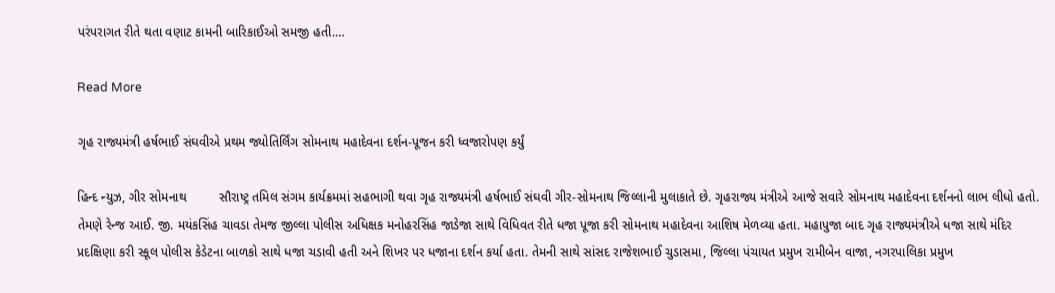પરંપરાગત રીતે થતા વણાટ કામની બારિકાઈઓ સમજી હતી.…

Read More

ગૃહ રાજ્યમંત્રી હર્ષભાઈ સંઘવીએ પ્રથમ જ્યોતિર્લિંગ સોમનાથ મહાદેવના દર્શન-પૂજન કરી ધ્વજારોપણ કર્યું

હિન્દ ન્યુઝ, ગીર સોમનાથ         સૌરાષ્ટ્ર તમિલ સંગમ કાર્યક્રમમાં સહભાગી થવા ગૃહ રાજ્યમંત્રી હર્ષભાઈ સંઘવી ગીર-સોમનાથ જિલ્લાની મુલાકાતે છે. ગૃહરાજ્ય મંત્રીએ આજે સવારે સોમનાથ મહાદેવના દર્શનનો લાભ લીધો હતો. તેમણે રેન્જ આઈ. જી. મયંકસિંહ ચાવડા તેમજ જીલ્લા પોલીસ અધિક્ષક મનોહરસિંહ જાડેજા સાથે વિધિવત રીતે ધજા પૂજા કરી સોમનાથ મહાદેવના આશિષ મેળવ્યા હતા. મહાપુજા બાદ ગૃહ રાજ્યમંત્રીએ ધજા સાથે મંદિર પ્રદક્ષિણા કરી સ્કૂલ પોલીસ કેડેટના બાળકો સાથે ધજા ચડાવી હતી અને શિખર પર ધજાના દર્શન કર્યા હતા. તેમની સાથે સાંસદ રાજેશભાઈ ચુડાસમા, જિલ્લા પંચાયત પ્રમુખ રામીબેન વાજા, નગરપાલિકા પ્રમુખ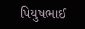પિયુષભાઈ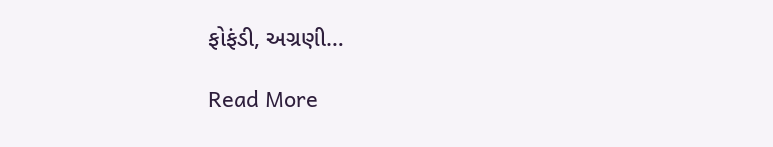ફોફંડી, અગ્રણી…

Read More